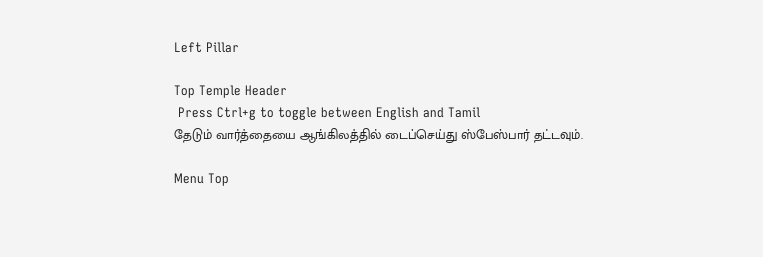Left Pillar

Top Temple Header
 Press Ctrl+g to toggle between English and Tamil
தேடும் வார்த்தையை ஆங்கிலத்தில் டைப்செய்து ஸ்பேஸ்பார் தட்டவும்.

Menu Top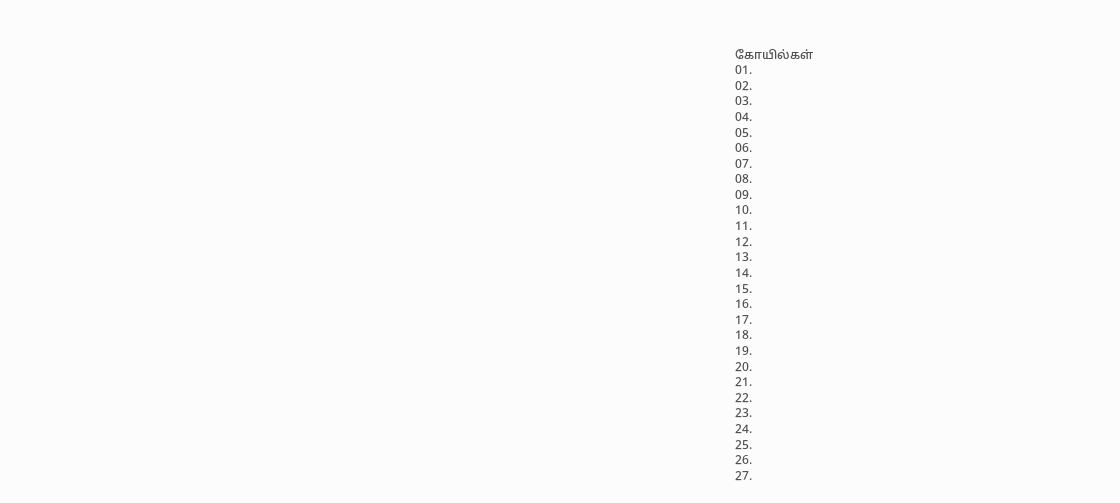கோயில்கள்
01.
02.
03.
04.
05.
06.
07.
08.
09.
10.
11.
12.
13.
14.
15.
16.
17.
18.
19.
20.
21.
22.
23.
24.
25.
26.
27.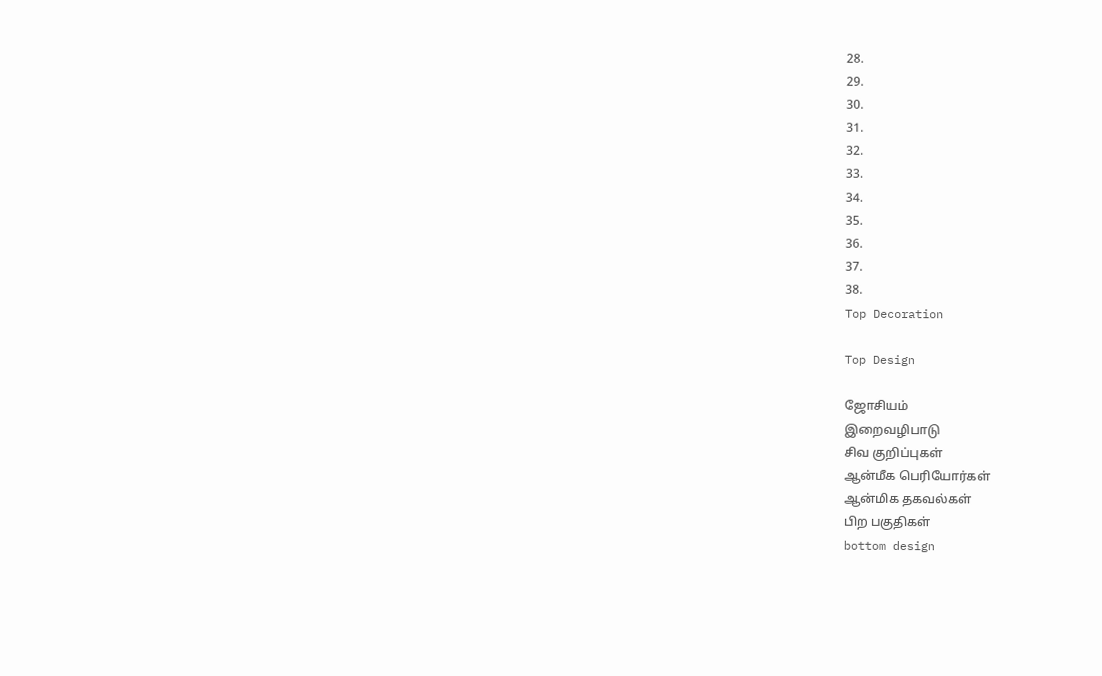28.
29.
30.
31.
32.
33.
34.
35.
36.
37.
38.
Top Decoration

Top Design

ஜோசியம்
இறைவழிபாடு
சிவ குறிப்புகள்
ஆன்மீக பெரியோர்கள்
ஆன்மிக தகவல்கள்
பிற பகுதிகள்
bottom design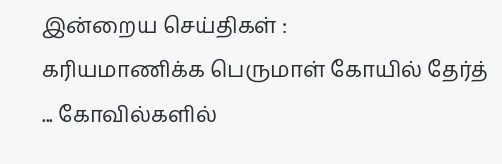இன்றைய செய்திகள் :
கரியமாணிக்க பெருமாள் கோயில் தேர்த் ... கோவில்களில்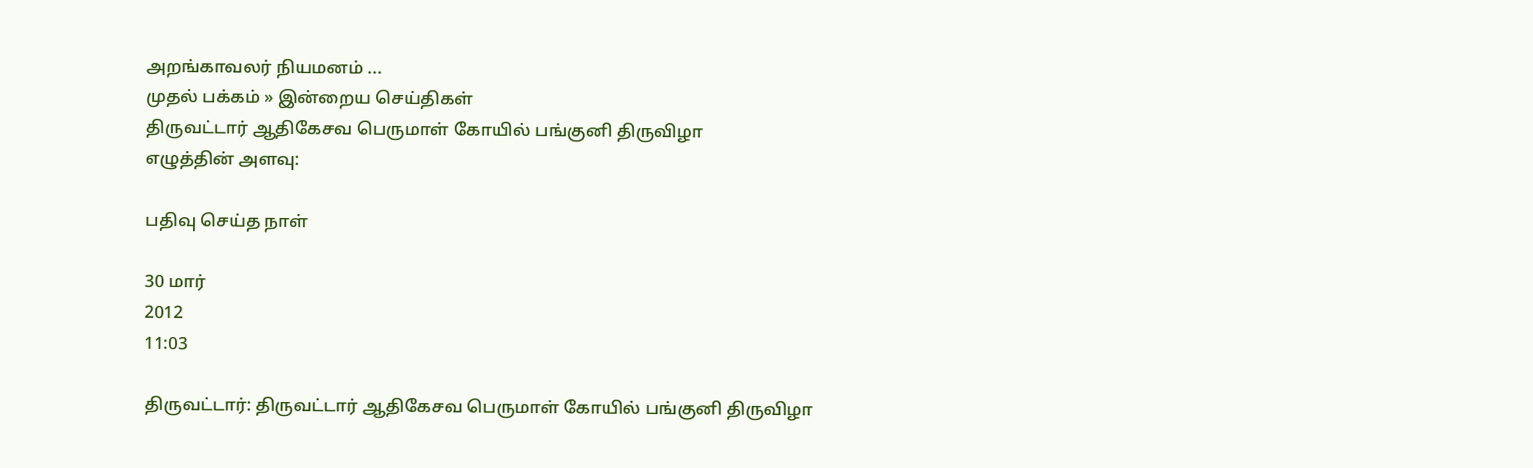அறங்காவலர் நியமனம் ...
முதல் பக்கம் » இன்றைய செய்திகள்
திருவட்டார் ஆதிகேசவ பெருமாள் கோயில் பங்குனி திருவிழா
எழுத்தின் அளவு:

பதிவு செய்த நாள்

30 மார்
2012
11:03

திருவட்டார்: திருவட்டார் ஆதிகேசவ பெருமாள் கோயில் பங்குனி திருவிழா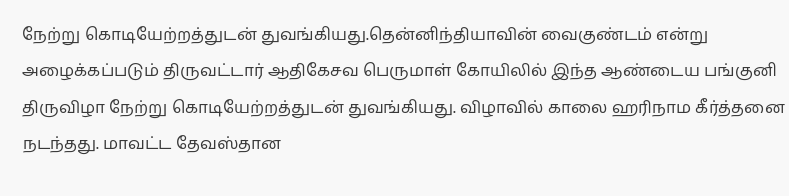நேற்று கொடியேற்றத்துடன் துவங்கியது.தென்னிந்தியாவின் வைகுண்டம் என்று அழைக்கப்படும் திருவட்டார் ஆதிகேசவ பெருமாள் கோயிலில் இந்த ஆண்டைய பங்குனி திருவிழா நேற்று கொடியேற்றத்துடன் துவங்கியது. விழாவில் காலை ஹரிநாம கீர்த்தனை நடந்தது. மாவட்ட தேவஸ்தான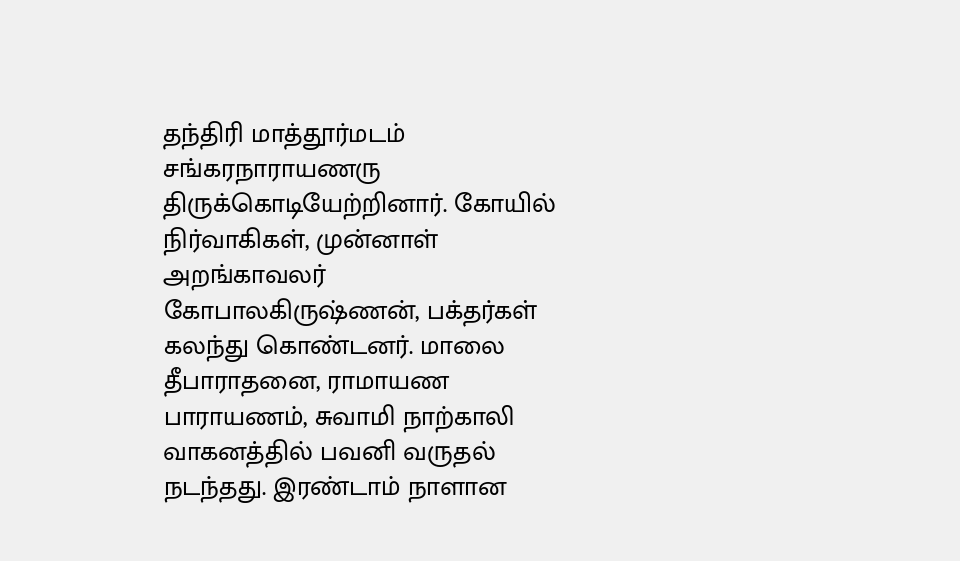தந்திரி மாத்தூர்மடம் சங்கரநாராயணரு திருக்கொடியேற்றினார். கோயில் நிர்வாகிகள், முன்னாள் அறங்காவலர் கோபாலகிருஷ்ணன், பக்தர்கள் கலந்து கொண்டனர். மாலை தீபாராதனை, ராமாயண பாராயணம், சுவாமி நாற்காலி வாகனத்தில் பவனி வருதல் நடந்தது. இரண்டாம் நாளான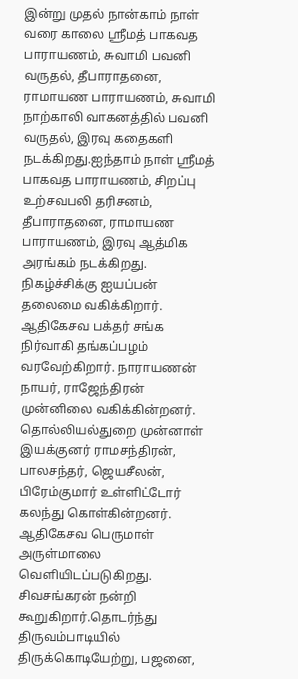இன்று முதல் நான்காம் நாள் வரை காலை ஸ்ரீமத் பாகவத பாராயணம், சுவாமி பவனி வருதல், தீபாராதனை, ராமாயண பாராயணம், சுவாமி நாற்காலி வாகனத்தில் பவனி வருதல், இரவு கதைகளி நடக்கிறது.ஐந்தாம் நாள் ஸ்ரீமத் பாகவத பாராயணம், சிறப்பு உற்சவபலி தரிசனம், தீபாராதனை, ராமாயண பாராயணம், இரவு ஆத்மிக அரங்கம் நடக்கிறது. நிகழ்ச்சிக்கு ஐயப்பன் தலைமை வகிக்கிறார். ஆதிகேசவ பக்தர் சங்க நிர்வாகி தங்கப்பழம் வரவேற்கிறார். நாராயணன் நாயர், ராஜேந்திரன் முன்னிலை வகிக்கின்றனர். தொல்லியல்துறை முன்னாள் இயக்குனர் ராமசந்திரன், பாலசந்தர், ஜெயசீலன், பிரேம்குமார் உள்ளிட்டோர் கலந்து கொள்கின்றனர். ஆதிகேசவ பெருமாள் அருள்மாலை வெளியிடப்படுகிறது. சிவசங்கரன் நன்றி கூறுகிறார்.தொடர்ந்து திருவம்பாடியில் திருக்கொடியேற்று, பஜனை,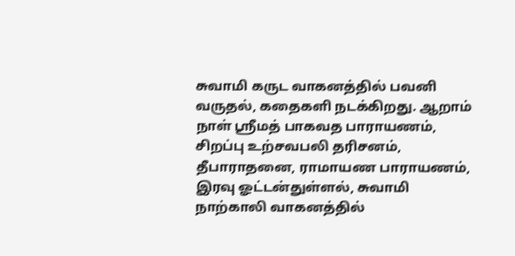சுவாமி கருட வாகனத்தில் பவனி வருதல், கதைகளி நடக்கிறது. ஆறாம் நாள் ஸ்ரீமத் பாகவத பாராயணம், சிறப்பு உற்சவபலி தரிசனம், தீபாராதனை, ராமாயண பாராயணம், இரவு ஓட்டன்துள்ளல், சுவாமி நாற்காலி வாகனத்தில்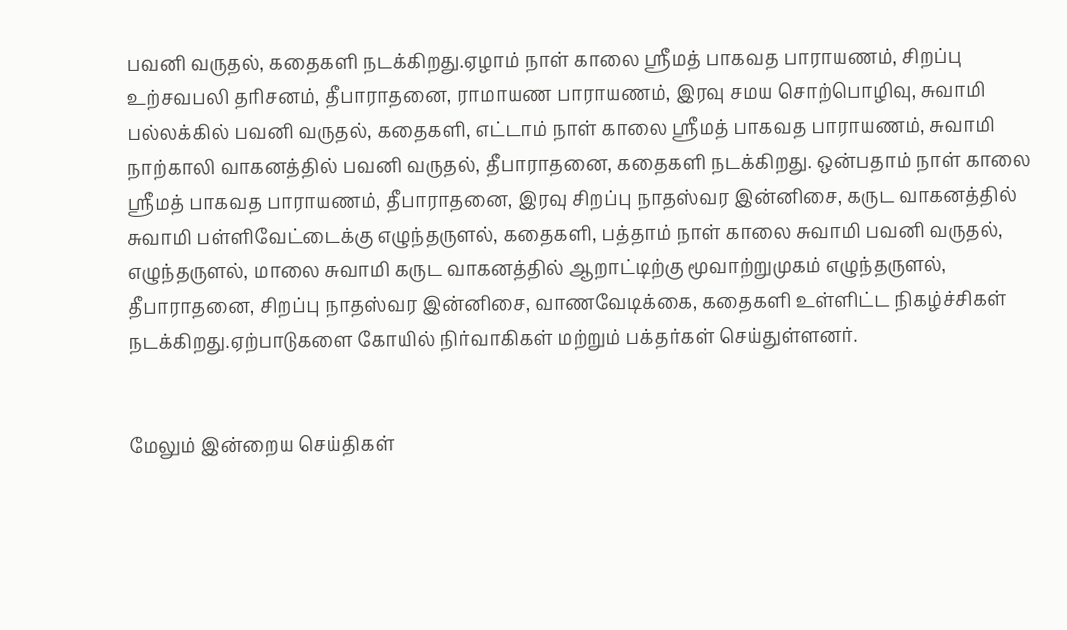பவனி வருதல், கதைகளி நடக்கிறது.ஏழாம் நாள் காலை ஸ்ரீமத் பாகவத பாராயணம், சிறப்பு உற்சவபலி தரிசனம், தீபாராதனை, ராமாயண பாராயணம், இரவு சமய சொற்பொழிவு, சுவாமி பல்லக்கில் பவனி வருதல், கதைகளி, எட்டாம் நாள் காலை ஸ்ரீமத் பாகவத பாராயணம், சுவாமி நாற்காலி வாகனத்தில் பவனி வருதல், தீபாராதனை, கதைகளி நடக்கிறது. ஒன்பதாம் நாள் காலை ஸ்ரீமத் பாகவத பாராயணம், தீபாராதனை, இரவு சிறப்பு நாதஸ்வர இன்னிசை, கருட வாகனத்தில் சுவாமி பள்ளிவேட்டைக்கு எழுந்தருளல், கதைகளி, பத்தாம் நாள் காலை சுவாமி பவனி வருதல், எழுந்தருளல், மாலை சுவாமி கருட வாகனத்தில் ஆறாட்டிற்கு மூவாற்றுமுகம் எழுந்தருளல், தீபாராதனை, சிறப்பு நாதஸ்வர இன்னிசை, வாணவேடிக்கை, கதைகளி உள்ளிட்ட நிகழ்ச்சிகள் நடக்கிறது.ஏற்பாடுகளை கோயில் நிர்வாகிகள் மற்றும் பக்தர்கள் செய்துள்ளனர்.


மேலும் இன்றைய செய்திகள்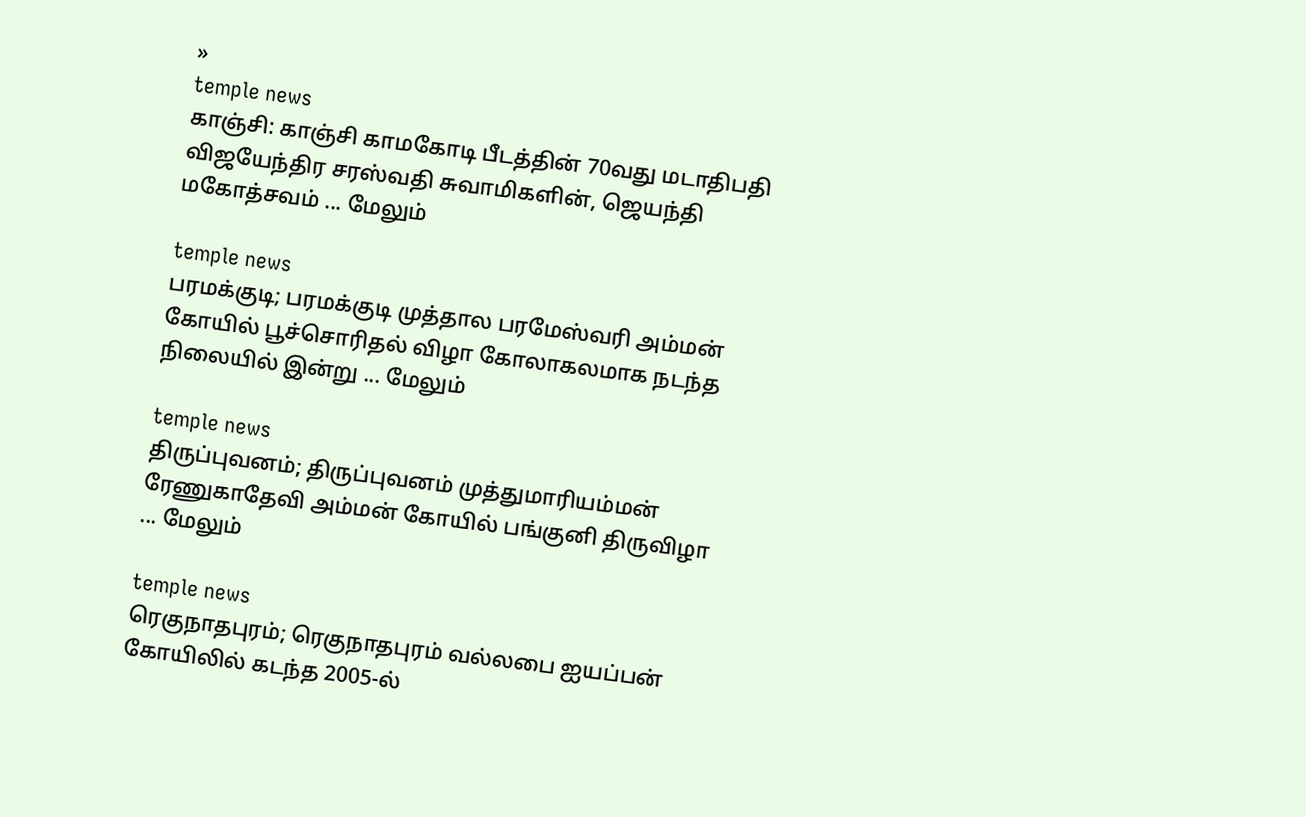»
temple news
காஞ்சி: காஞ்சி காமகோடி பீடத்தின் 70வது மடாதிபதி விஜயேந்திர சரஸ்வதி சுவாமிகளின், ஜெயந்தி மகோத்சவம் ... மேலும்

temple news
பரமக்குடி; பரமக்குடி முத்தால பரமேஸ்வரி அம்மன் கோயில் பூச்சொரிதல் விழா கோலாகலமாக நடந்த நிலையில் இன்று ... மேலும்

temple news
திருப்புவனம்; திருப்புவனம் முத்துமாரியம்மன் ரேணுகாதேவி அம்மன் கோயில் பங்குனி திருவிழா ... மேலும்

temple news
ரெகுநாதபுரம்; ரெகுநாதபுரம் வல்லபை ஐயப்பன் கோயிலில் கடந்த 2005-ல்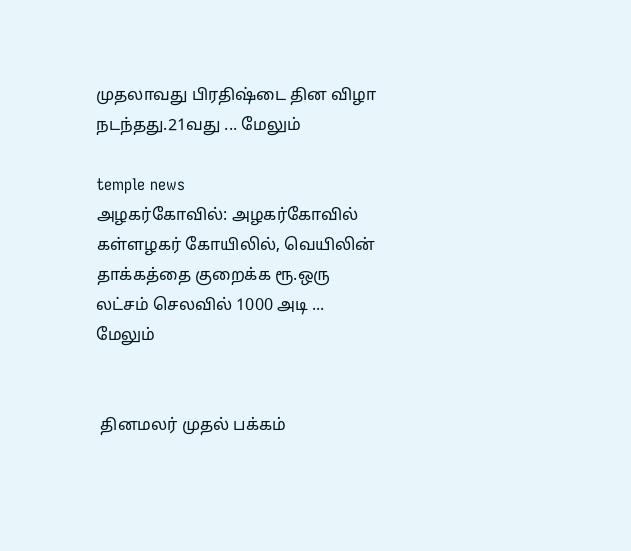முதலாவது பிரதிஷ்டை தின விழா நடந்தது.21வது ... மேலும்

temple news
அழகர்கோவில்: அழகர்கோவில் கள்ளழகர் கோயிலில், வெயிலின் தாக்கத்தை குறைக்க ரூ.ஒரு லட்சம் செலவில் 1000 அடி ... மேலும்


 தினமலர் முதல் பக்கம்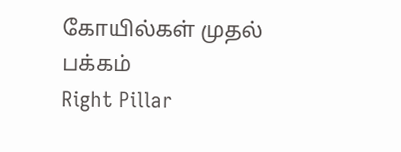கோயில்கள் முதல் பக்கம்
Right Pillar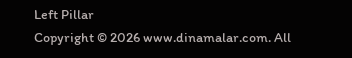Left Pillar
Copyright © 2026 www.dinamalar.com. All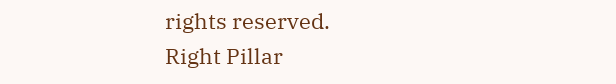rights reserved.
Right Pillar